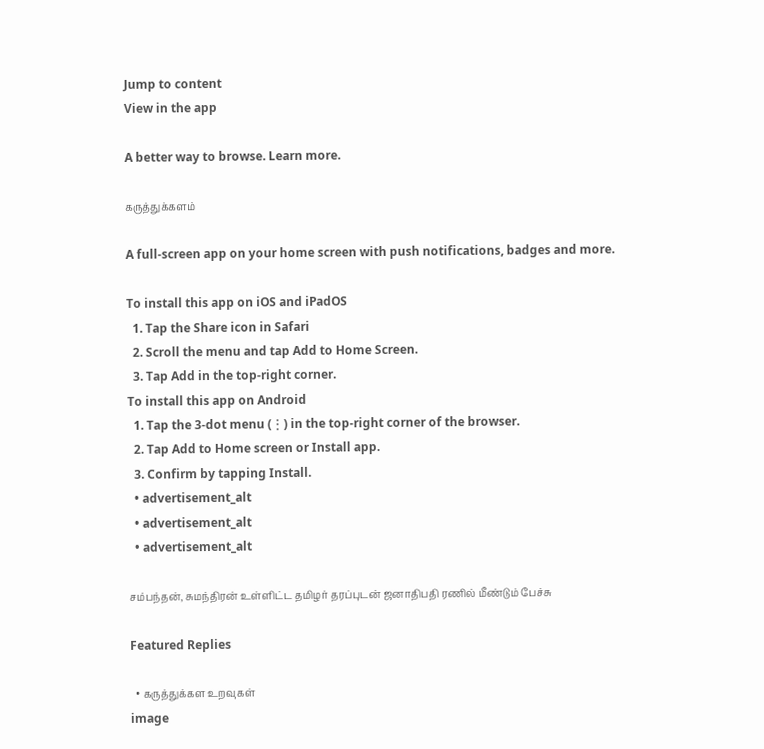Jump to content
View in the app

A better way to browse. Learn more.

கருத்துக்களம்

A full-screen app on your home screen with push notifications, badges and more.

To install this app on iOS and iPadOS
  1. Tap the Share icon in Safari
  2. Scroll the menu and tap Add to Home Screen.
  3. Tap Add in the top-right corner.
To install this app on Android
  1. Tap the 3-dot menu (⋮) in the top-right corner of the browser.
  2. Tap Add to Home screen or Install app.
  3. Confirm by tapping Install.
  • advertisement_alt
  • advertisement_alt
  • advertisement_alt

சம்பந்தன், சுமந்திரன் உள்ளிட்ட தமிழர் தரப்புடன் ஜனாதிபதி ரணில் மீண்டும் பேச்சு

Featured Replies

  • கருத்துக்கள உறவுகள்
image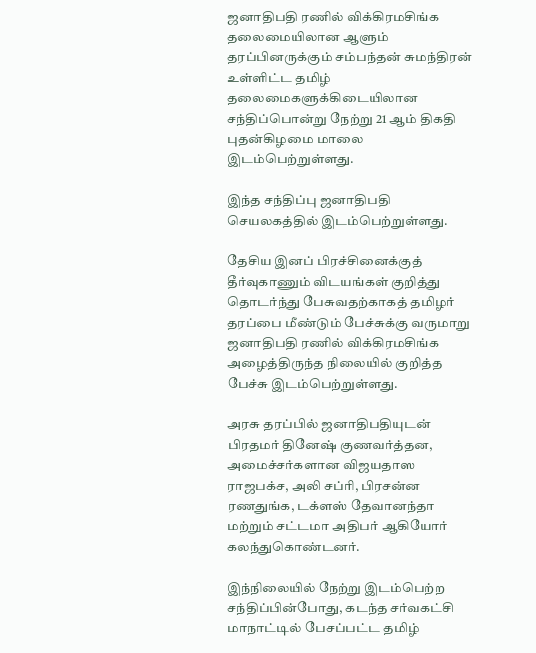ஜனாதிபதி ரணில் விக்கிரமசிங்க தலைமையிலான ஆளும் தரப்பினருக்கும் சம்பந்தன் சுமந்திரன் உள்ளிட்ட தமிழ் தலைமைகளுக்கிடையிலான சந்திப்பொன்று நேற்று 21 ஆம் திகதி புதன்கிழமை மாலை இடம்பெற்றுள்ளது.

இந்த சந்திப்பு ஜனாதிபதி செயலகத்தில் இடம்பெற்றுள்ளது.

தேசிய இனப் பிரச்சினைக்குத் தீர்வுகாணும் விடயங்கள் குறித்து தொடர்ந்து பேசுவதற்காகத் தமிழர் தரப்பை மீண்டும் பேச்சுக்கு வருமாறு ஜனாதிபதி ரணில் விக்கிரமசிங்க அழைத்திருந்த நிலையில் குறித்த பேச்சு இடம்பெற்றுள்ளது.

அரசு தரப்பில் ஜனாதிபதியுடன் பிரதமர் தினேஷ் குணவர்த்தன, அமைச்சர்களான விஜயதாஸ ராஜபக்‌ச, அலி சப்ரி, பிரசன்ன ரணதுங்க, டக்ளஸ் தேவானந்தா மற்றும் சட்டமா அதிபர் ஆகியோர் கலந்துகொண்டனர்.

இந்நிலையில் நேற்று இடம்பெற்ற சந்திப்பின்போது, கடந்த சர்வகட்சி மாநாட்டில் பேசப்பட்ட தமிழ்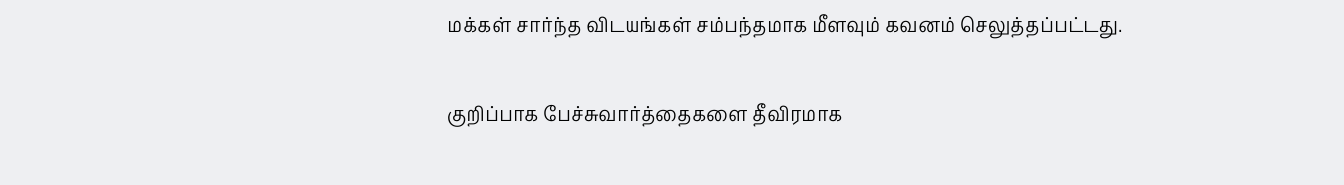மக்கள் சார்ந்த விடயங்கள் சம்பந்தமாக மீளவும் கவனம் செலுத்தப்பட்டது.

குறிப்பாக பேச்சுவார்த்தைகளை தீவிரமாக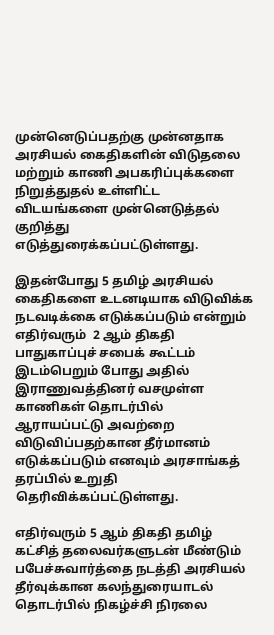முன்னெடுப்பதற்கு முன்னதாக அரசியல் கைதிகளின் விடுதலை மற்றும் காணி அபகரிப்புக்களை நிறுத்துதல் உள்ளிட்ட விடயங்களை முன்னெடுத்தல் குறித்து எடுத்துரைக்கப்பட்டுள்ளது.

இதன்போது 5 தமிழ் அரசியல் கைதிகளை உடனடியாக விடுவிக்க நடவடிக்கை எடுக்கப்படும் என்றும் எதிர்வரும்  2 ஆம் திகதி பாதுகாப்புச் சபைக் கூட்டம் இடம்பெறும் போது அதில் இராணுவத்தினர் வசமுள்ள காணிகள் தொடர்பில் ஆராயப்பட்டு அவற்றை விடுவிப்பதற்கான தீர்மானம் எடுக்கப்படும் எனவும் அரசாங்கத் தரப்பில் உறுதி தெரிவிக்கப்பட்டுள்ளது.

எதிர்வரும் 5 ஆம் திகதி தமிழ் கட்சித் தலைவர்களுடன் மீண்டும் பபேச்சுவார்த்தை நடத்தி அரசியல் தீர்வுக்கான கலந்துரையாடல் தொடர்பில் நிகழ்ச்சி நிரலை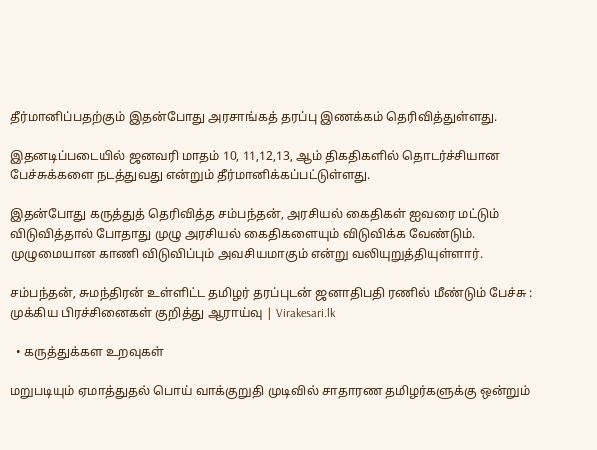தீர்மானிப்பதற்கும் இதன்போது அரசாங்கத் தரப்பு இணக்கம் தெரிவித்துள்ளது.

இதனடிப்படையில் ஜனவரி மாதம் 10, 11,12,13, ஆம் திகதிகளில் தொடர்ச்சியான பேச்சுக்களை நடத்துவது என்றும் தீர்மானிக்கப்பட்டுள்ளது.

இதன்போது கருத்துத் தெரிவித்த சம்பந்தன், அரசியல் கைதிகள் ஐவரை மட்டும் விடுவித்தால் போதாது முழு அரசியல் கைதிகளையும் விடுவிக்க வேண்டும். முழுமையான காணி விடுவிப்பும் அவசியமாகும் என்று வலியுறுத்தியுள்ளார்.

சம்பந்தன், சுமந்திரன் உள்ளிட்ட தமிழர் தரப்புடன் ஜனாதிபதி ரணில் மீண்டும் பேச்சு : முக்கிய பிரச்சினைகள் குறித்து ஆராய்வு | Virakesari.lk

  • கருத்துக்கள உறவுகள்

மறுபடியும் ஏமாத்துதல் பொய் வாக்குறுதி முடிவில் சாதாரண தமிழர்களுக்கு ஒன்றும்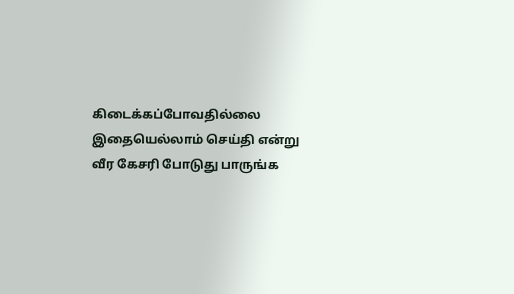கிடைக்கப்போவதில்லை இதையெல்லாம் செய்தி என்று வீர கேசரி போடுது பாருங்க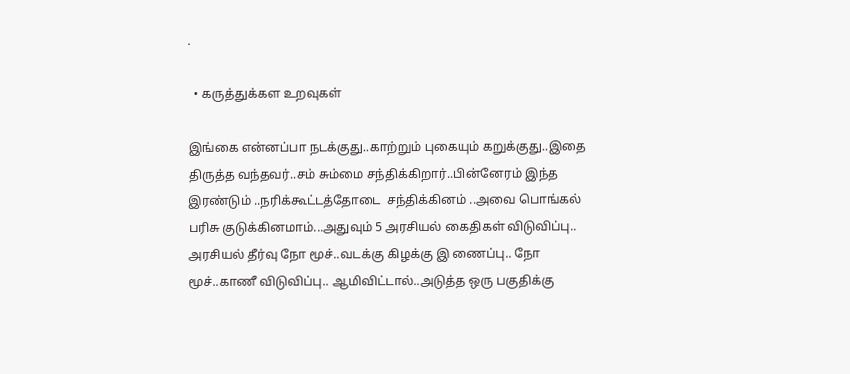.

  • கருத்துக்கள உறவுகள்

இங்கை என்னப்பா நடக்குது..காற்றும் புகையும் கறுக்குது..இதை திருத்த வந்தவர்..சம் சும்மை சந்திக்கிறார்..பின்னேரம் இந்த இரண்டும் ..நரிக்கூட்டத்தோடை  சந்திக்கினம் ..அவை பொங்கல் பரிசு குடுக்கினமாம்...அதுவும் 5 அரசியல் கைதிகள் விடுவிப்பு.. அரசியல் தீர்வு நோ மூச்..வடக்கு கிழக்கு இ ணைப்பு.. நோ மூச்..காணீ விடுவிப்பு.. ஆமிவிட்டால்..அடுத்த ஒரு பகுதிக்கு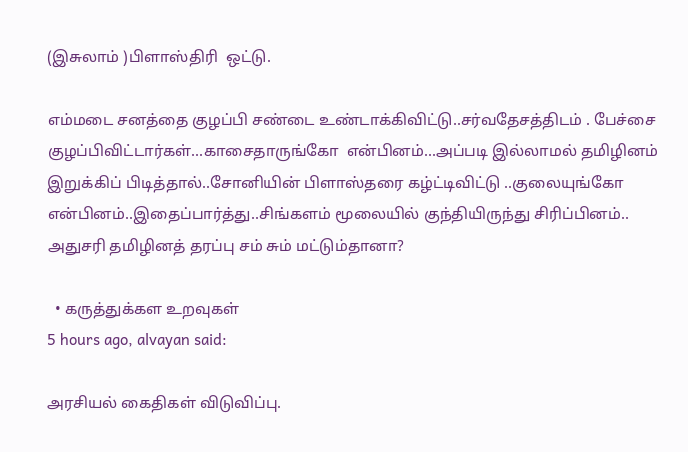(இசுலாம் )பிளாஸ்திரி  ஒட்டு.

எம்மடை சனத்தை குழப்பி சண்டை உண்டாக்கிவிட்டு..சர்வதேசத்திடம் . பேச்சை குழப்பிவிட்டார்கள்...காசைதாருங்கோ  என்பினம்...அப்படி இல்லாமல் தமிழினம் இறுக்கிப் பிடித்தால்..சோனியின் பிளாஸ்தரை கழ்ட்டிவிட்டு ..குலையுங்கோ என்பினம்..இதைப்பார்த்து..சிங்களம் மூலையில் குந்தியிருந்து சிரிப்பினம்..  அதுசரி தமிழினத் தரப்பு சம் சும் மட்டும்தானா?

  • கருத்துக்கள உறவுகள்
5 hours ago, alvayan said:

அரசியல் கைதிகள் விடுவிப்பு.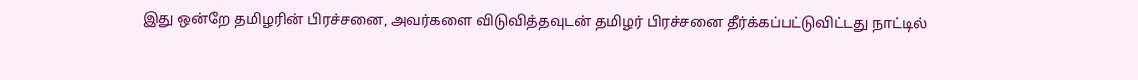இது ஒன்றே தமிழரின் பிரச்சனை, அவர்களை விடுவித்தவுடன் தமிழர் பிரச்சனை தீர்க்கப்பட்டுவிட்டது நாட்டில்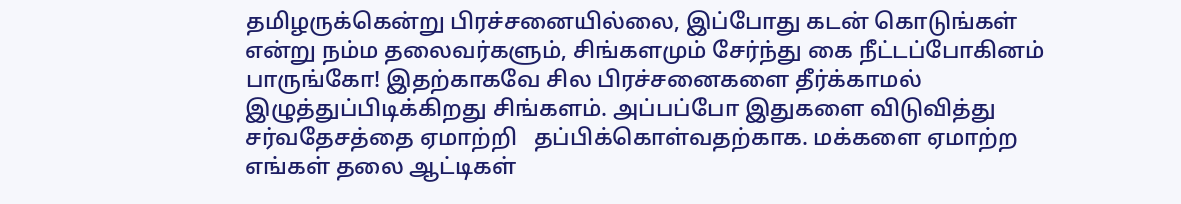தமிழருக்கென்று பிரச்சனையில்லை, இப்போது கடன் கொடுங்கள் என்று நம்ம தலைவர்களும், சிங்களமும் சேர்ந்து கை நீட்டப்போகினம் பாருங்கோ! இதற்காகவே சில பிரச்சனைகளை தீர்க்காமல் இழுத்துப்பிடிக்கிறது சிங்களம். அப்பப்போ இதுகளை விடுவித்து சர்வதேசத்தை ஏமாற்றி   தப்பிக்கொள்வதற்காக. மக்களை ஏமாற்ற எங்கள் தலை ஆட்டிகள்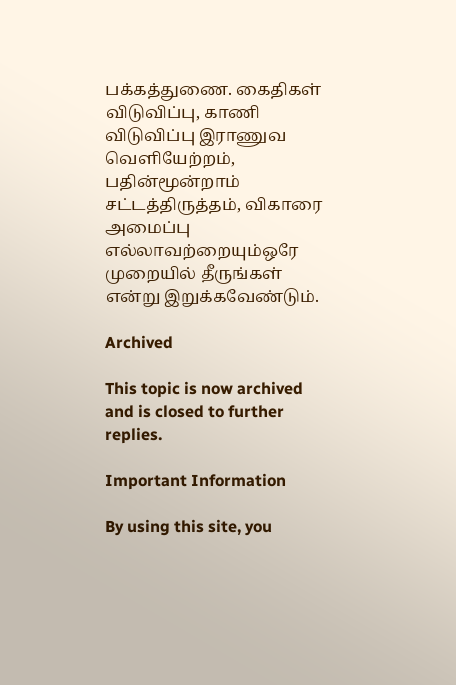பக்கத்துணை. கைதிகள் விடுவிப்பு, காணி விடுவிப்பு இராணுவ வெளியேற்றம், பதின்மூன்றாம் சட்டத்திருத்தம், விகாரை அமைப்பு எல்லாவற்றையும்ஒரே முறையில் தீருங்கள் என்று இறுக்கவேண்டும்.

Archived

This topic is now archived and is closed to further replies.

Important Information

By using this site, you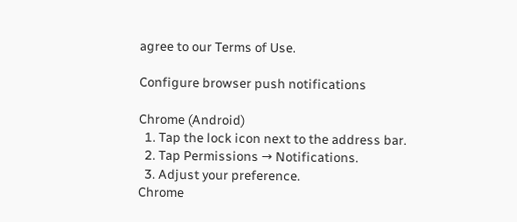agree to our Terms of Use.

Configure browser push notifications

Chrome (Android)
  1. Tap the lock icon next to the address bar.
  2. Tap Permissions → Notifications.
  3. Adjust your preference.
Chrome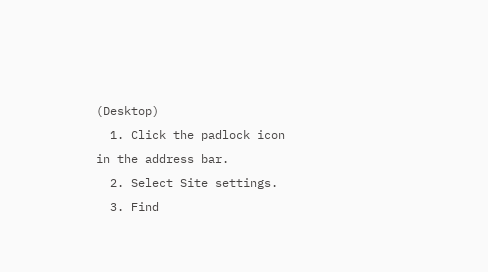(Desktop)
  1. Click the padlock icon in the address bar.
  2. Select Site settings.
  3. Find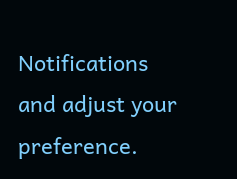Notifications and adjust your preference.